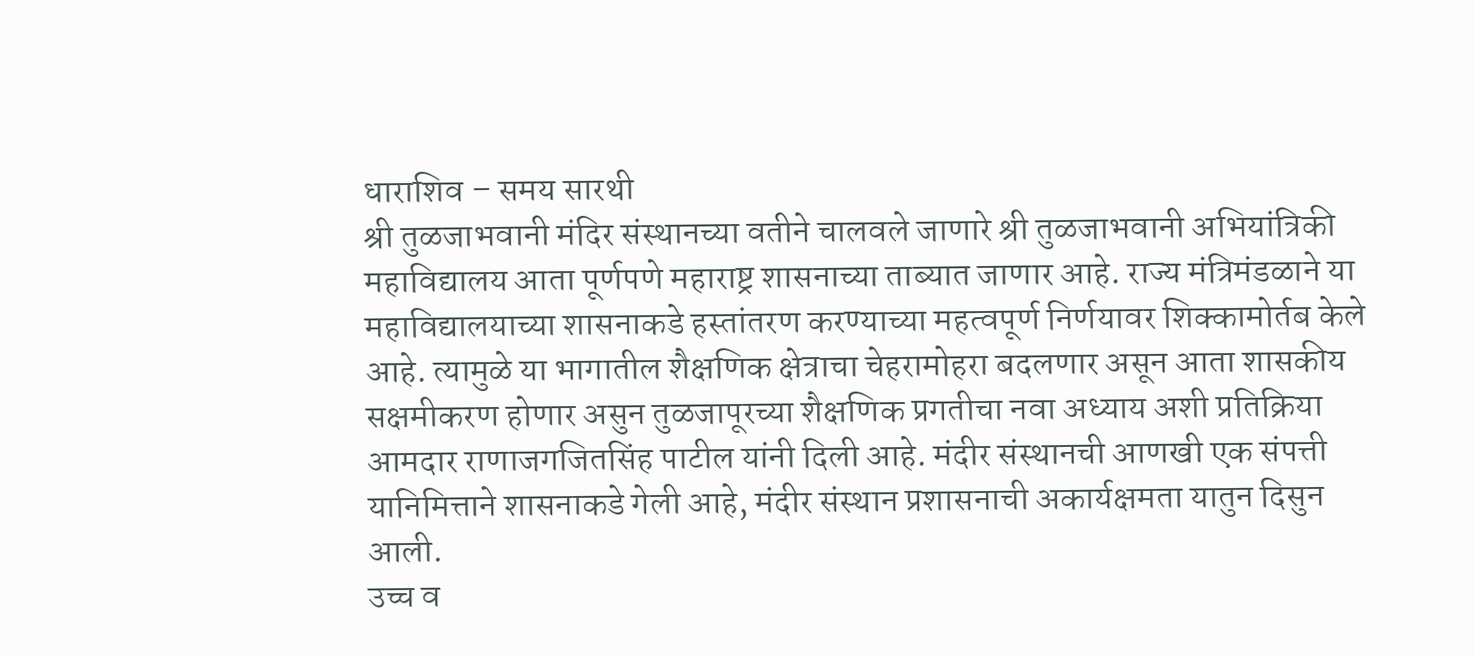धाराशिव – समय सारथी
श्री तुळजाभवानी मंदिर संस्थानच्या वतीने चालवले जाणारे श्री तुळजाभवानी अभियांत्रिकी महाविद्यालय आता पूर्णपणे महाराष्ट्र शासनाच्या ताब्यात जाणार आहे. राज्य मंत्रिमंडळाने या महाविद्यालयाच्या शासनाकडे हस्तांतरण करण्याच्या महत्वपूर्ण निर्णयावर शिक्कामोर्तब केले आहे. त्यामुळे या भागातील शैक्षणिक क्षेत्राचा चेहरामोहरा बदलणार असून आता शासकीय सक्षमीकरण होणार असुन तुळजापूरच्या शैक्षणिक प्रगतीचा नवा अध्याय अशी प्रतिक्रिया आमदार राणाजगजितसिंह पाटील यांनी दिली आहे. मंदीर संस्थानची आणखी एक संपत्ती यानिमित्ताने शासनाकडे गेली आहे, मंदीर संस्थान प्रशासनाची अकार्यक्षमता यातुन दिसुन आली.
उच्च व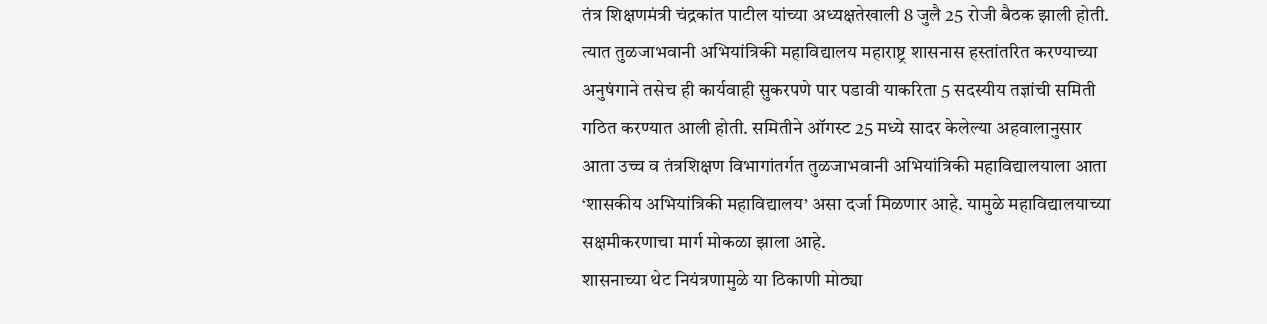तंत्र शिक्षणमंत्री चंद्रकांत पाटील यांच्या अध्यक्षतेखाली 8 जुलै 25 रोजी बैठक झाली होती. त्यात तुळजाभवानी अभियांत्रिकी महाविद्यालय महाराष्ट्र शासनास हस्तांतरित करण्याच्या अनुषंगाने तसेच ही कार्यवाही सुकरपणे पार पडावी याकरिता 5 सदस्यीय तज्ञांची समिती गठित करण्यात आली होती. समितीने ऑगस्ट 25 मध्ये सादर केलेल्या अहवालानुसार आता उच्च व तंत्रशिक्षण विभागांतर्गत तुळजाभवानी अभियांत्रिकी महाविद्यालयाला आता ‘शासकीय अभियांत्रिकी महाविद्यालय’ असा दर्जा मिळणार आहे. यामुळे महाविद्यालयाच्या सक्षमीकरणाचा मार्ग मोकळा झाला आहे.
शासनाच्या थेट नियंत्रणामुळे या ठिकाणी मोठ्या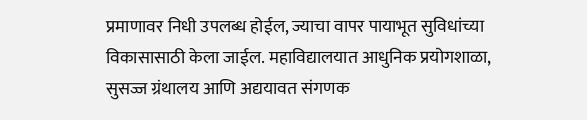प्रमाणावर निधी उपलब्ध होईल, ज्याचा वापर पायाभूत सुविधांच्या विकासासाठी केला जाईल. महाविद्यालयात आधुनिक प्रयोगशाळा, सुसज्ज ग्रंथालय आणि अद्ययावत संगणक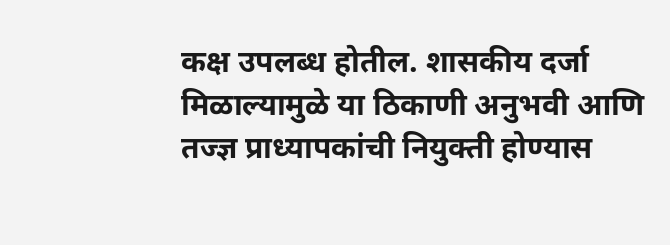कक्ष उपलब्ध होतील. शासकीय दर्जा मिळाल्यामुळे या ठिकाणी अनुभवी आणि तज्ज्ञ प्राध्यापकांची नियुक्ती होण्यास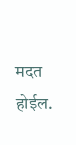मदत होईल.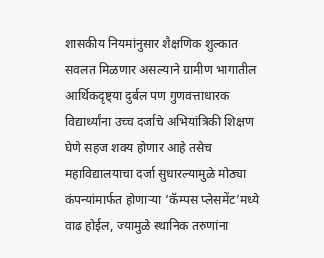शासकीय नियमांनुसार शैक्षणिक शुल्कात सवलत मिळणार असल्याने ग्रामीण भागातील आर्थिकदृष्ट्या दुर्बल पण गुणवत्ताधारक विद्यार्थ्यांना उच्च दर्जाचे अभियांत्रिकी शिक्षण घेणे सहज शक्य होणार आहे तसेच महाविद्यालयाचा दर्जा सुधारल्यामुळे मोठ्या कंपन्यांमार्फत होणाऱ्या ‘कॅम्पस प्लेसमेंट’मध्ये वाढ होईल, ज्यामुळे स्थानिक तरुणांना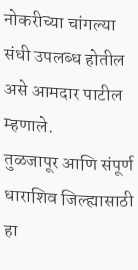नोकरीच्या चांगल्या संधी उपलब्ध होतील असे आमदार पाटील म्हणाले.
तुळजापूर आणि संपूर्ण धाराशिव जिल्ह्यासाठी हा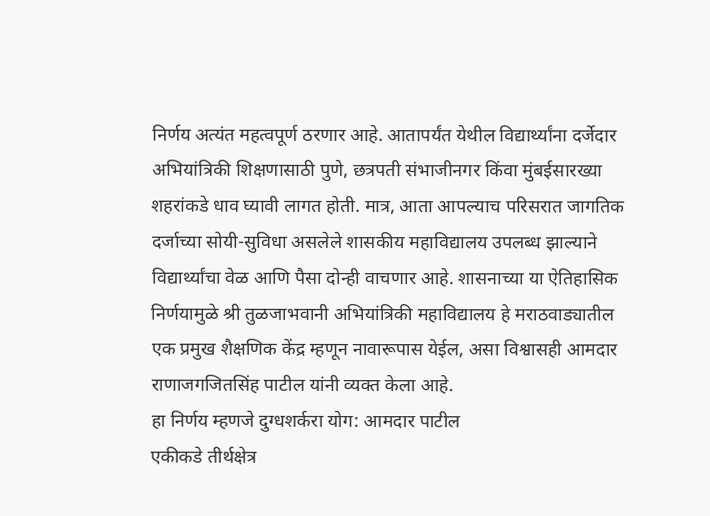निर्णय अत्यंत महत्वपूर्ण ठरणार आहे. आतापर्यंत येथील विद्यार्थ्यांना दर्जेदार अभियांत्रिकी शिक्षणासाठी पुणे, छत्रपती संभाजीनगर किंवा मुंबईसारख्या शहरांकडे धाव घ्यावी लागत होती. मात्र, आता आपल्याच परिसरात जागतिक दर्जाच्या सोयी-सुविधा असलेले शासकीय महाविद्यालय उपलब्ध झाल्याने विद्यार्थ्यांचा वेळ आणि पैसा दोन्ही वाचणार आहे. शासनाच्या या ऐतिहासिक निर्णयामुळे श्री तुळजाभवानी अभियांत्रिकी महाविद्यालय हे मराठवाड्यातील एक प्रमुख शैक्षणिक केंद्र म्हणून नावारूपास येईल, असा विश्वासही आमदार राणाजगजितसिंह पाटील यांनी व्यक्त केला आहे.
हा निर्णय म्हणजे दुग्धशर्करा योग: आमदार पाटील
एकीकडे तीर्थक्षेत्र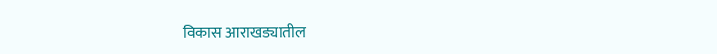विकास आराखड्यातील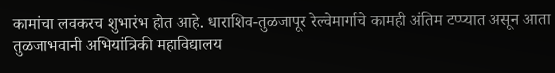कामांचा लवकरच शुभारंभ होत आहे. धाराशिव-तुळजापूर रेल्वेमार्गाचे कामही अंतिम टप्प्यात असून आता तुळजाभवानी अभियांत्रिकी महाविद्यालय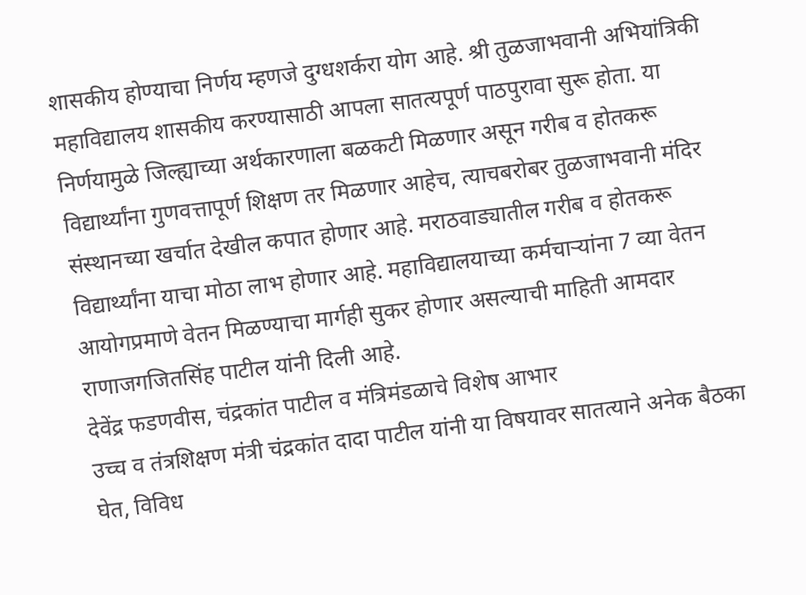शासकीय होण्याचा निर्णय म्हणजे दुग्धशर्करा योग आहे. श्री तुळजाभवानी अभियांत्रिकी महाविद्यालय शासकीय करण्यासाठी आपला सातत्यपूर्ण पाठपुरावा सुरू होता. या निर्णयामुळे जिल्ह्याच्या अर्थकारणाला बळकटी मिळणार असून गरीब व होतकरू विद्यार्थ्यांना गुणवत्तापूर्ण शिक्षण तर मिळणार आहेच, त्याचबरोबर तुळजाभवानी मंदिर संस्थानच्या खर्चात देखील कपात होणार आहे. मराठवाड्यातील गरीब व होतकरू विद्यार्थ्यांना याचा मोठा लाभ होणार आहे. महाविद्यालयाच्या कर्मचाऱ्यांना 7 व्या वेतन आयोगप्रमाणे वेतन मिळण्याचा मार्गही सुकर होणार असल्याची माहिती आमदार राणाजगजितसिंह पाटील यांनी दिली आहे.
देवेंद्र फडणवीस, चंद्रकांत पाटील व मंत्रिमंडळाचे विशेष आभार
उच्च व तंत्रशिक्षण मंत्री चंद्रकांत दादा पाटील यांनी या विषयावर सातत्याने अनेक बैठका घेत, विविध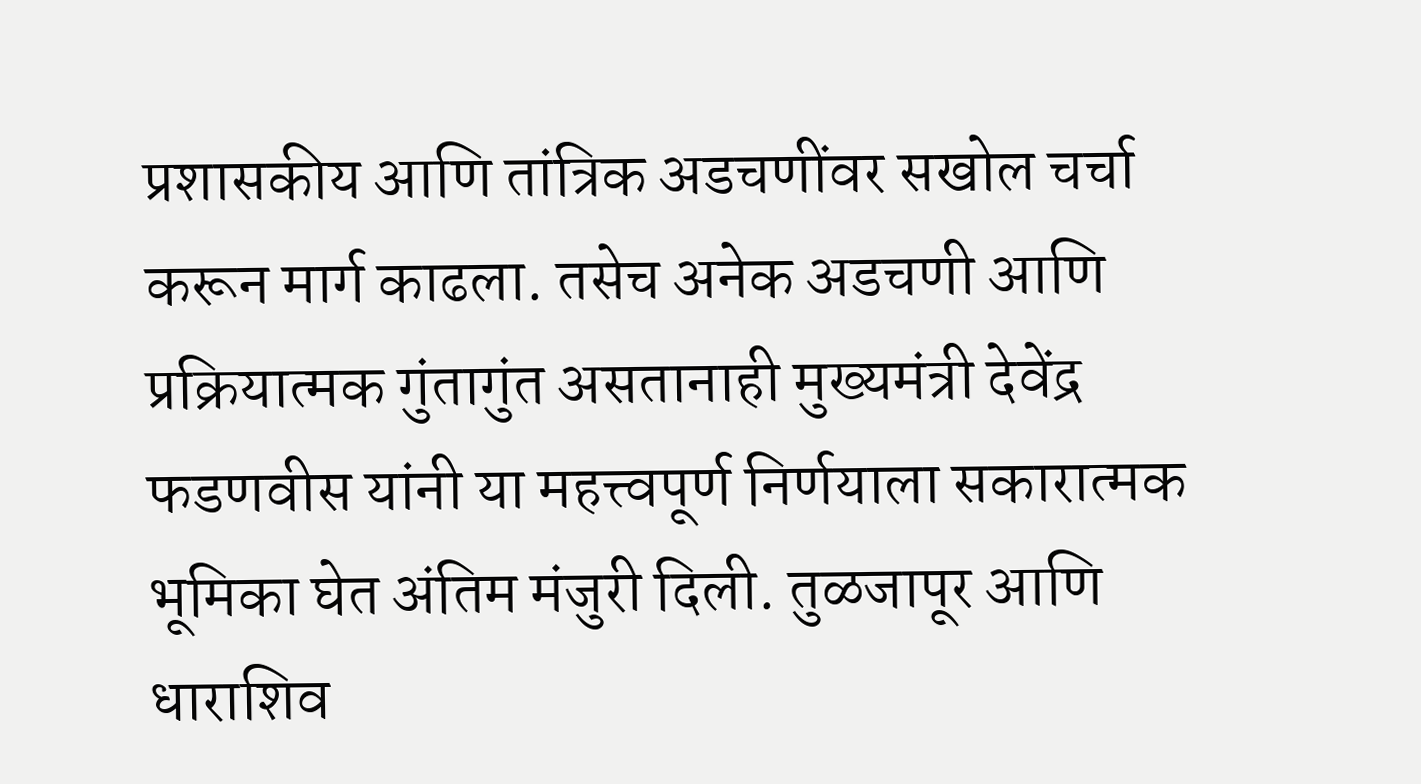प्रशासकीय आणि तांत्रिक अडचणींवर सखोल चर्चा करून मार्ग काढला. तसेच अनेक अडचणी आणि प्रक्रियात्मक गुंतागुंत असतानाही मुख्यमंत्री देवेंद्र फडणवीस यांनी या महत्त्वपूर्ण निर्णयाला सकारात्मक भूमिका घेत अंतिम मंजुरी दिली. तुळजापूर आणि धाराशिव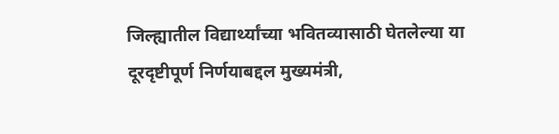जिल्ह्यातील विद्यार्थ्यांच्या भवितव्यासाठी घेतलेल्या या दूरदृष्टीपूर्ण निर्णयाबद्दल मुख्यमंत्री,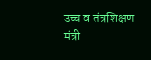उच्च व तंत्रशिक्षण मंत्री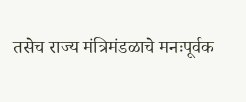तसेच राज्य मंत्रिमंडळाचे मनःपूर्वक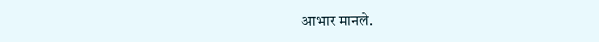आभार मानले.